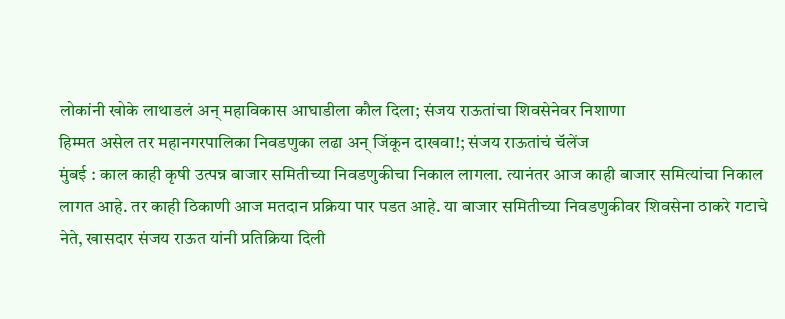लोकांनी खोके लाथाडलं अन् महाविकास आघाडीला कौल दिला; संजय राऊतांचा शिवसेनेवर निशाणा
हिम्मत असेल तर महानगरपालिका निवडणुका लढा अन् जिंकून दाखवा!; संजय राऊतांचं चॅलेंज
मुंबई : काल काही कृषी उत्पन्न बाजार समितीच्या निवडणुकीचा निकाल लागला. त्यानंतर आज काही बाजार समित्यांचा निकाल लागत आहे. तर काही ठिकाणी आज मतदान प्रक्रिया पार पडत आहे. या बाजार समितीच्या निवडणुकीवर शिवसेना ठाकरे गटाचे नेते, खासदार संजय राऊत यांनी प्रतिक्रिया दिली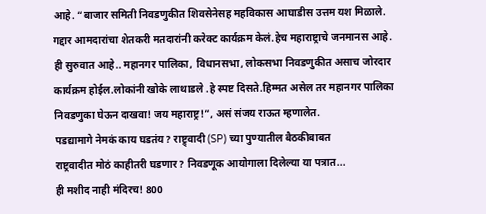आहे. “बाजार समिती निवडणुकीत शिवसेनेसह महविकास आघाडीस उत्तम यश मिळाले. गद्दार आमदारांचा शेतकरी मतदारांनी करेक्ट कार्यक्रम केलं.हेच महाराष्ट्राचे जनमानस आहे. ही सुरुवात आहे.. महानगर पालिका, विधानसभा, लोकसभा निवडणुकीत असाच जोरदार कार्यक्रम होईल.लोकांनी खोके लाथाडले .हे स्पष्ट दिसते.हिम्मत असेल तर महानगर पालिका निवडणुका घेऊन दाखवा! जय महाराष्ट्र!”, असं संजय राऊत म्हणालेत.
पडद्यामागे नेमकं काय घडतंय? राष्ट्र्वादी (SP) च्या पुण्यातील बैठकीबाबत
राष्ट्रवादीत मोठं काहीतरी घडणार? निवडणूक आयोगाला दिलेल्या या पत्रात...
ही मशीद नाही मंदिरच! 800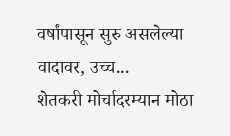वर्षांपासून सुरु असलेल्या वादावर, उच्च...
शेतकरी मोर्चादरम्यान मोठा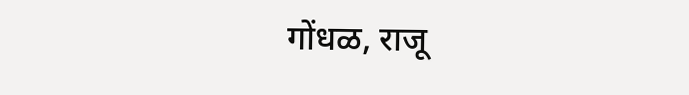गोंधळ, राजू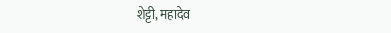शेट्टी, महादेव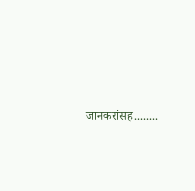जानकरांसह........